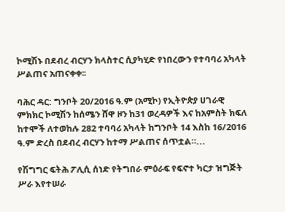ኮሚሽኑ በደብረ ብርሃን ክላስተር ሲያካሂድ የነበረውን የተባባሪ አካላት ሥልጠና አጠናቀቀ፡፡

ባሕር ዳር: ግንቦት 20/2016 ዓ.ም (አሚኮ) የኢትዮጵያ ሀገራዊ ምክክር ኮሚሽን ከሰሜን ሸዋ ዞን ከ31 ወረዳዎች እና ከአምስት ክፍለ ከተሞች ለተወከሉ 282 ተባባሪ አካላት ከግንቦት 14 እስከ 16/2016 ዓ.ም ድረስ በደብረ ብርሃን ከተማ ሥልጠና ሰጥቷል።...

የሽግግር ፍትሕ ፖሊሲ ሰነድ የትግበራ ምዕራፍ የፍኖተ ካርታ ዝግጅት ሥራ እየተሠራ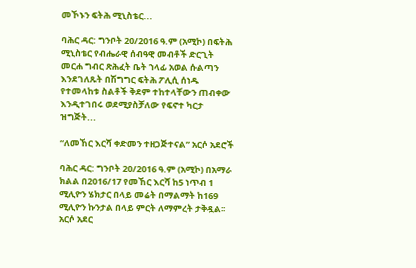መኾኑን ፍትሕ ሚኒስቴር...

ባሕር ዳር: ግንቦት 20/2016 ዓ.ም (አሚኮ) በፍትሕ ሚኒስቴር የብሔራዊ ሰብዓዊ መብቶች ድርጊት መርሐ ግብር ጽሕፈት ቤት ኀላፊ አወል ሱልጣን እንደገለጹት በሽግግር ፍትሕ ፖሊሲ ሰነዱ የተመላከቱ ስልቶች ቅደም ተከተላቸውን ጠብቀው እንዲተገበሩ ወደሚያስቻለው የፍኖተ ካርታ ዝግጅት...

“ለመኸር እርሻ ቀድመን ተዘጋጅተናል” አርሶ አደሮች

ባሕር ዳር: ግንቦት 20/2016 ዓ.ም (አሚኮ) በአማራ ክልል በ2016/17 የመኸር እርሻ ከ5 ነጥብ 1 ሚሊዮን ሄክታር በላይ መሬት በማልማት ከ169 ሚሊዮን ኩንታል በላይ ምርት ለማምረት ታቅዷል፡፡ አርሶ አደር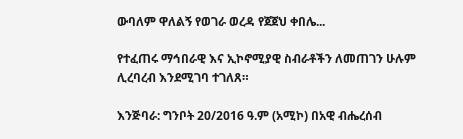ውባለም ዋለልኝ የወገራ ወረዳ የጀጀህ ቀበሌ...

የተፈጠሩ ማኅበራዊ እና ኢኮኖሚያዊ ስብራቶችን ለመጠገን ሁሉም ሊረባረብ እንደሚገባ ተገለጸ።

እንጅባራ: ግንቦት 20/2016 ዓ.ም (አሚኮ) በአዊ ብሔረሰብ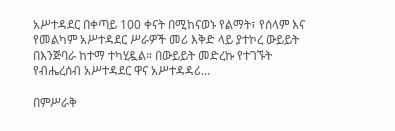አሥተዳደር በቀጣይ 100 ቀናት በሚከናወኑ የልማት፣ የሰላም እና የመልካም አሥተዳደር ሥራዎች መሪ እቅድ ላይ ያተኮረ ውይይት በእንጅባራ ከተማ ተካሂዷል። በውይይት መድረኩ የተገኙት የብሔረሰብ አሥተዳደር ዋና አሥተዳዳሪ...

በምሥራቅ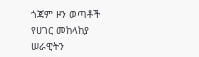ጎጃም ዞን ወጣቶች የሀገር መከላከያ ሠራዊትን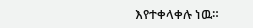እየተቀላቀሉ ነዉ።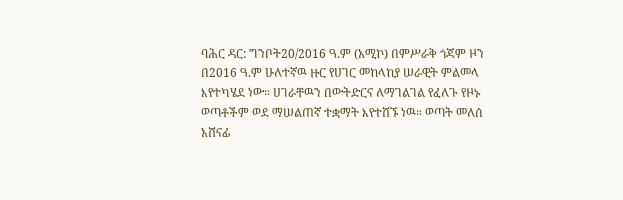ባሕር ዳር: ግንቦት20/2016 ዓ.ም (አሚኮ) በምሥራቅ ጎጃም ዞን በ2016 ዓ.ም ሁለተኛዉ ዙር የሀገር መከላከያ ሠራዊት ምልመላ እየተካሄደ ነው። ሀገራቸዉን በውትድርና ለማገልገል የፈለጉ የዞኑ ወጣቶችም ወደ ማሠልጠኛ ተቋማት እየተሸኙ ነዉ። ወጣት መለሰ አሸናፊ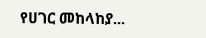የሀገር መከላከያ...